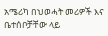አሜሪካ በህወሓት መሪዎች እና ቤተሰቦቻቸው ላይ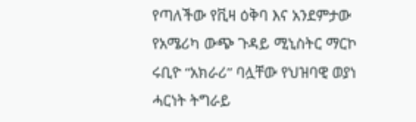የጣለችው የቪዛ ዕቅባ እና አንደምታው
የአሜሪካ ውጭ ጉዳይ ሚኒስትር ማርኮ ሩቢዮ “አክራሪ” ባሏቸው የህዝባዊ ወያነ ሓርነት ትግራይ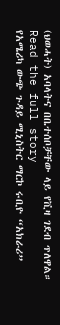(ህወሓት) አባላትና በቤተሰቦቻቸው ላይ የቪዛ ገደብ ጥለዋል።
Read the full story
የአሜሪካ ውጭ ጉዳይ ሚኒስትር ማርኮ ሩቢዮ “አክራሪ”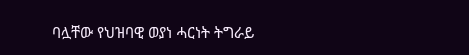ባሏቸው የህዝባዊ ወያነ ሓርነት ትግራይ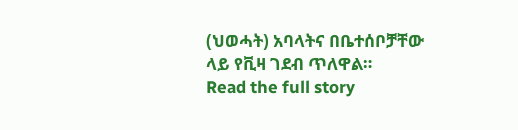(ህወሓት) አባላትና በቤተሰቦቻቸው ላይ የቪዛ ገደብ ጥለዋል።
Read the full story